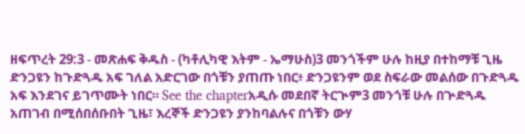ዘፍጥረት 29:3 - መጽሐፍ ቅዱስ - (ካቶሊካዊ እትም - ኤማሁስ)3 መንጎችም ሁሉ ከዚያ በተከማቹ ጊዜ ድንጋዩን ከጉድጓዱ አፍ ገለል አድርገው በጎቹን ያጠጡ ነበር፥ ድንጋዩንም ወደ ስፍራው መልሰው በጉድጓዱ አፍ እንደገና ይገጥሙት ነበር። See the chapterአዲሱ መደበኛ ትርጒም3 መንጎቹ ሁሉ በጕድጓዱ አጠገብ በሚሰበሰቡበት ጊዜ፣ እረኞች ድንጋዩን ያንከባልሉና በጎቹን ውሃ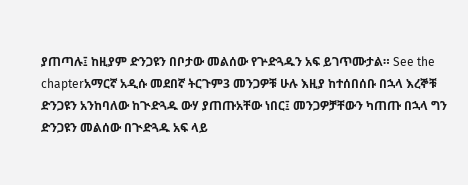ያጠጣሉ፤ ከዚያም ድንጋዩን በቦታው መልሰው የጕድጓዱን አፍ ይገጥሙታል። See the chapterአማርኛ አዲሱ መደበኛ ትርጉም3 መንጋዎቹ ሁሉ እዚያ ከተሰበሰቡ በኋላ እረኞቹ ድንጋዩን አንከባለው ከጒድጓዱ ውሃ ያጠጡአቸው ነበር፤ መንጋዎቻቸውን ካጠጡ በኋላ ግን ድንጋዩን መልሰው በጒድጓዱ አፍ ላይ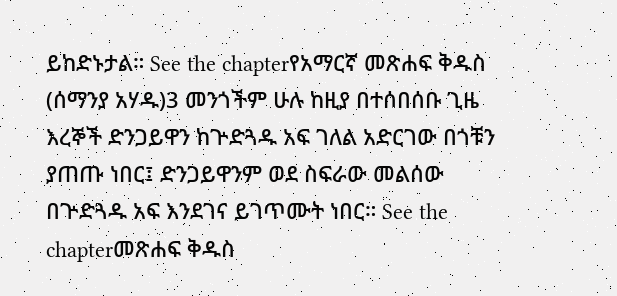ይከድኑታል። See the chapterየአማርኛ መጽሐፍ ቅዱስ (ሰማንያ አሃዱ)3 መንጎችም ሁሉ ከዚያ በተሰበሰቡ ጊዜ እረኞች ድንጋይዋን ከጕድጓዱ አፍ ገለል አድርገው በጎቹን ያጠጡ ነበር፤ ድንጋይዋንም ወደ ስፍራው መልሰው በጕድጓዱ አፍ እንደገና ይገጥሙት ነበር። See the chapterመጽሐፍ ቅዱስ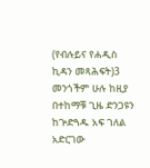(የብሉይና የሐዲስ ኪዳን መጻሕፍት)3 መንጎችም ሁሉ ከዚያ በተከማቹ ጊዜ ድንጋዩን ከጕድጓዱ አፍ ገለል አድርገው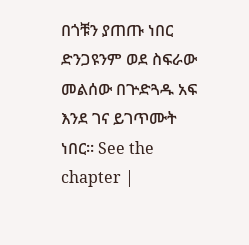በጎቹን ያጠጡ ነበር ድንጋዩንም ወደ ስፍራው መልሰው በጕድጓዱ አፍ እንደ ገና ይገጥሙት ነበር። See the chapter |